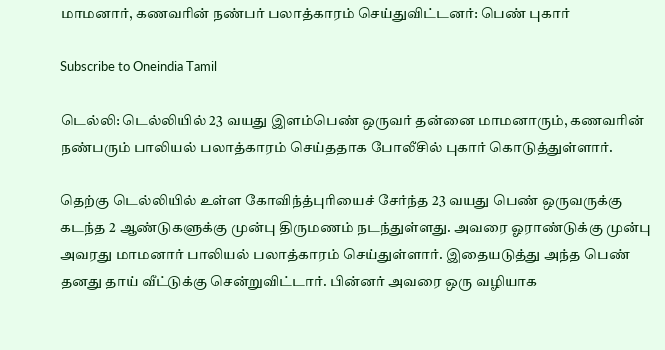மாமனார், கணவரின் நண்பர் பலாத்காரம் செய்துவிட்டனர்: பெண் புகார்

Subscribe to Oneindia Tamil

டெல்லி: டெல்லியில் 23 வயது இளம்பெண் ஒருவர் தன்னை மாமனாரும், கணவரின் நண்பரும் பாலியல் பலாத்காரம் செய்ததாக போலீசில் புகார் கொடுத்துள்ளார்.

தெற்கு டெல்லியில் உள்ள கோவிந்த்புரியைச் சேர்ந்த 23 வயது பெண் ஒருவருக்கு கடந்த 2 ஆண்டுகளுக்கு முன்பு திருமணம் நடந்துள்ளது. அவரை ஓராண்டுக்கு முன்பு அவரது மாமனார் பாலியல் பலாத்காரம் செய்துள்ளார். இதையடுத்து அந்த பெண் தனது தாய் வீட்டுக்கு சென்றுவிட்டார். பின்னர் அவரை ஒரு வழியாக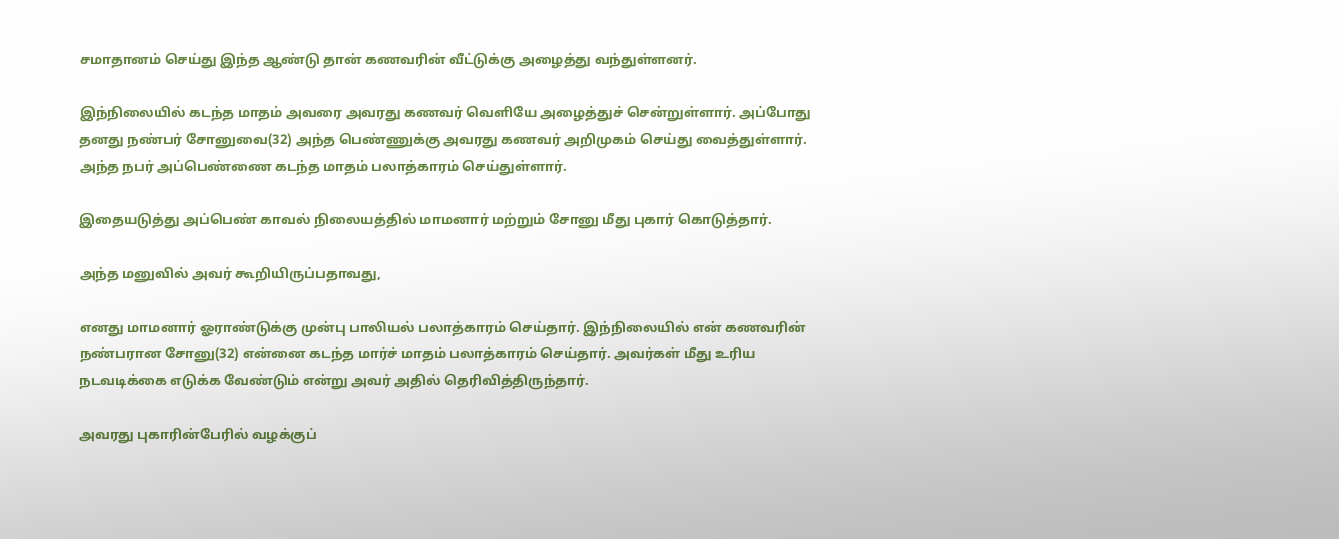சமாதானம் செய்து இந்த ஆண்டு தான் கணவரின் வீட்டுக்கு அழைத்து வந்துள்ளனர்.

இந்நிலையில் கடந்த மாதம் அவரை அவரது கணவர் வெளியே அழைத்துச் சென்றுள்ளார். அப்போது தனது நண்பர் சோனுவை(32) அந்த பெண்ணுக்கு அவரது கணவர் அறிமுகம் செய்து வைத்துள்ளார். அந்த நபர் அப்பெண்ணை கடந்த மாதம் பலாத்காரம் செய்துள்ளார்.

இதையடுத்து அப்பெண் காவல் நிலையத்தில் மாமனார் மற்றும் சோனு மீது புகார் கொடுத்தார்.

அந்த மனுவில் அவர் கூறியிருப்பதாவது,

எனது மாமனார் ஓராண்டுக்கு முன்பு பாலியல் பலாத்காரம் செய்தார். இந்நிலையில் என் கணவரின் நண்பரான சோனு(32) என்னை கடந்த மார்ச் மாதம் பலாத்காரம் செய்தார். அவர்கள் மீது உரிய நடவடிக்கை எடுக்க வேண்டும் என்று அவர் அதில் தெரிவித்திருந்தார்.

அவரது புகாரின்பேரில் வழக்குப்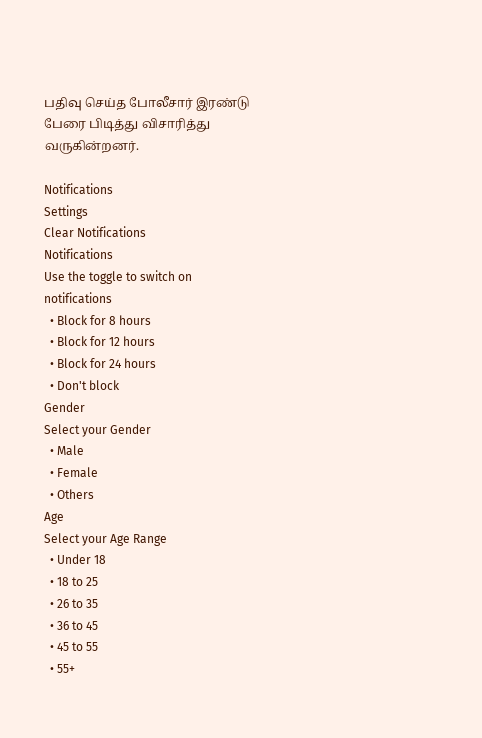பதிவு செய்த போலீசார் இரண்டு பேரை பிடித்து விசாரித்து வருகின்றனர்.

Notifications
Settings
Clear Notifications
Notifications
Use the toggle to switch on notifications
  • Block for 8 hours
  • Block for 12 hours
  • Block for 24 hours
  • Don't block
Gender
Select your Gender
  • Male
  • Female
  • Others
Age
Select your Age Range
  • Under 18
  • 18 to 25
  • 26 to 35
  • 36 to 45
  • 45 to 55
  • 55+